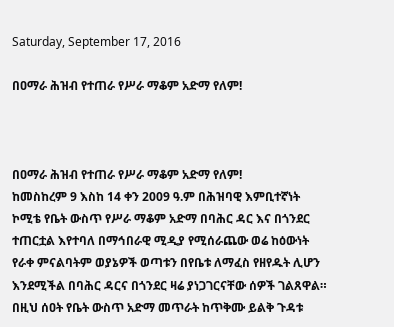Saturday, September 17, 2016

በዐማራ ሕዝብ የተጠራ የሥራ ማቆም አድማ የለም!



በዐማራ ሕዝብ የተጠራ የሥራ ማቆም አድማ የለም!
ከመስከረም 9 እስከ 14 ቀን 2009 ዓ.ም በሕዝባዊ እምቢተኛነት ኮሚቴ የቤት ውስጥ የሥራ ማቆም አድማ በባሕር ዳር እና በጎንደር ተጠርቷል እየተባለ በማኅበራዊ ሚዲያ የሚሰራጨው ወሬ ከዕውነት የራቀ ምናልባትም ወያኔዎች ወጣቱን በየቤቱ ለማፈስ የዘየዱት ሊሆን እንደሚችል በባሕር ዳርና በጎንደር ዛሬ ያነጋገርናቸው ሰዎች ገልጸዋል።
በዚህ ሰዐት የቤት ውስጥ አድማ መጥራት ከጥቅሙ ይልቅ ጉዳቱ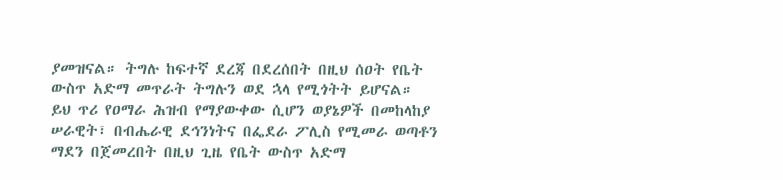ያመዝናል። ትግሉ ከፍተኛ ደረጃ በደረሰበት በዚህ ሰዐት የቤት ውስጥ አድማ መጥራት ትግሉን ወደ ኋላ የሚጎትት ይሆናል።
ይህ ጥሪ የዐማራ ሕዝብ የማያውቀው ሲሆን ወያኔዎች በመከላከያ ሠራዊት፣ በብሔራዊ ደኅንነትና በፌደራ ፖሊስ የሚመራ ወጣቶን ማደን በጀመረበት በዚህ ጊዜ የቤት ውስጥ አድማ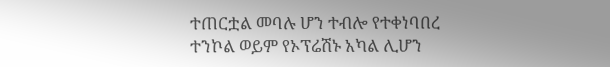ተጠርቷል መባሉ ሆን ተብሎ የተቀነባበረ ተንኮል ወይም የኦፕሬሽኑ አካል ሊሆን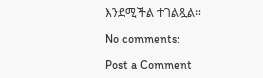እንደሚችል ተገልጿል።

No comments:

Post a Comment